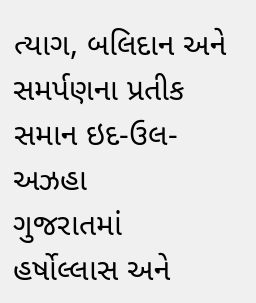ત્યાગ, બલિદાન અને સમર્પણના પ્રતીક સમાન ઇદ-ઉલ-અઝહા
ગુજરાતમાં હર્ષોલ્લાસ અને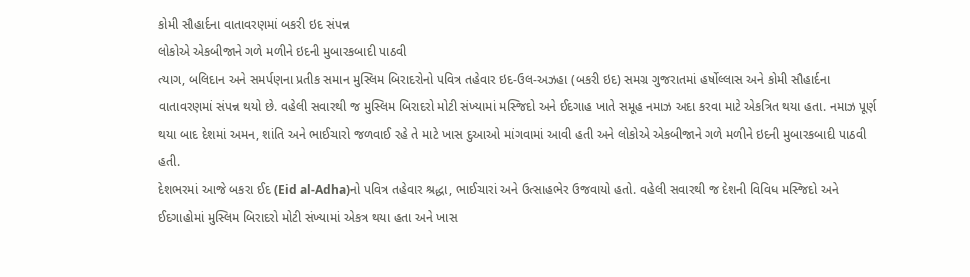કોમી સૌહાર્દના વાતાવરણમાં બકરી ઇદ સંપન્ન
લોકોએ એકબીજાને ગળે મળીને ઇદની મુબારકબાદી પાઠવી
ત્યાગ, બલિદાન અને સમર્પણના પ્રતીક સમાન મુસ્લિમ બિરાદરોનો પવિત્ર તહેવાર ઇદ-ઉલ-અઝહા (બકરી ઇદ) સમગ્ર ગુજરાતમાં હર્ષોલ્લાસ અને કોમી સૌહાર્દના વાતાવરણમાં સંપન્ન થયો છે. વહેલી સવારથી જ મુસ્લિમ બિરાદરો મોટી સંખ્યામાં મસ્જિદો અને ઈદગાહ ખાતે સમૂહ નમાઝ અદા કરવા માટે એકત્રિત થયા હતા. નમાઝ પૂર્ણ થયા બાદ દેશમાં અમન, શાંતિ અને ભાઈચારો જળવાઈ રહે તે માટે ખાસ દુઆઓ માંગવામાં આવી હતી અને લોકોએ એકબીજાને ગળે મળીને ઇદની મુબારકબાદી પાઠવી હતી.
દેશભરમાં આજે બકરા ઈદ (Eid al-Adha)નો પવિત્ર તહેવાર શ્રદ્ધા, ભાઈચારાં અને ઉત્સાહભેર ઉજવાયો હતો. વહેલી સવારથી જ દેશની વિવિધ મસ્જિદો અને ઈદગાહોમાં મુસ્લિમ બિરાદરો મોટી સંખ્યામાં એકત્ર થયા હતા અને ખાસ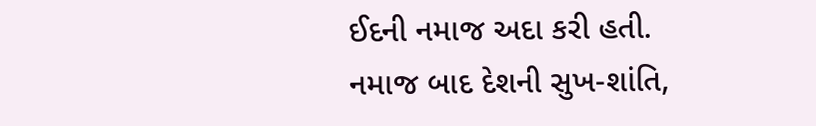ઈદની નમાજ અદા કરી હતી. નમાજ બાદ દેશની સુખ-શાંતિ,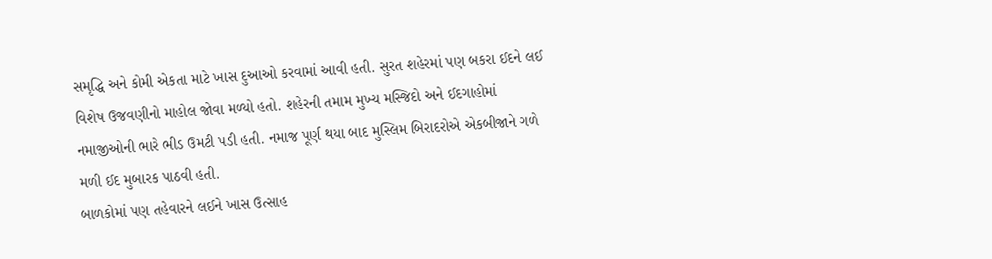સમૃદ્ધિ અને કોમી એકતા માટે ખાસ દુઆઓ કરવામાં આવી હતી. સુરત શહેરમાં પણ બકરા ઈદને લઈ વિશેષ ઉજવણીનો માહોલ જોવા મળ્યો હતો. શહેરની તમામ મુખ્ય મસ્જિદો અને ઈદગાહોમાં નમાજીઓની ભારે ભીડ ઉમટી પડી હતી. નમાજ પૂર્ણ થયા બાદ મુસ્લિમ બિરાદરોએ એકબીજાને ગળે મળી ઈદ મુબારક પાઠવી હતી.
બાળકોમાં પણ તહેવારને લઈને ખાસ ઉત્સાહ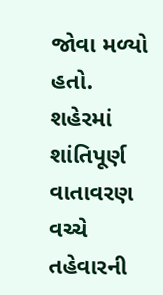જોવા મળ્યો હતો. શહેરમાં શાંતિપૂર્ણ વાતાવરણ વચ્ચે તહેવારની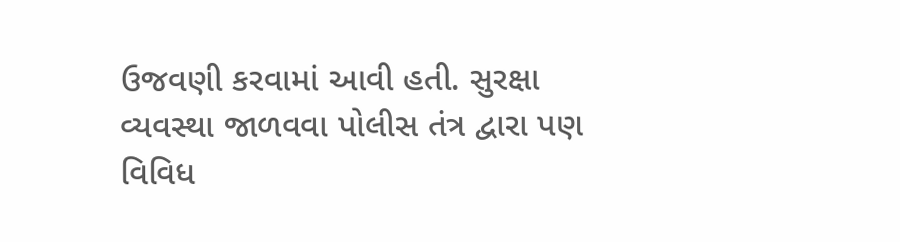ઉજવણી કરવામાં આવી હતી. સુરક્ષા વ્યવસ્થા જાળવવા પોલીસ તંત્ર દ્વારા પણ વિવિધ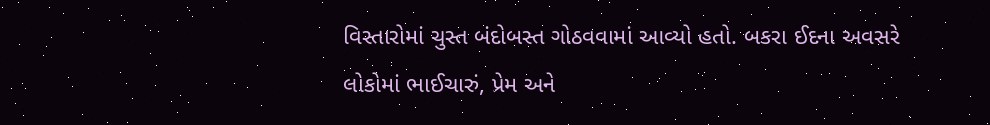વિસ્તારોમાં ચુસ્ત બંદોબસ્ત ગોઠવવામાં આવ્યો હતો. બકરા ઈદના અવસરે લોકોમાં ભાઈચારું, પ્રેમ અને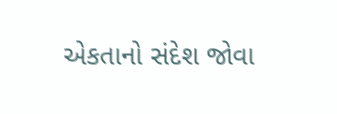એકતાનો સંદેશ જોવા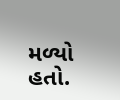મળ્યો હતો.